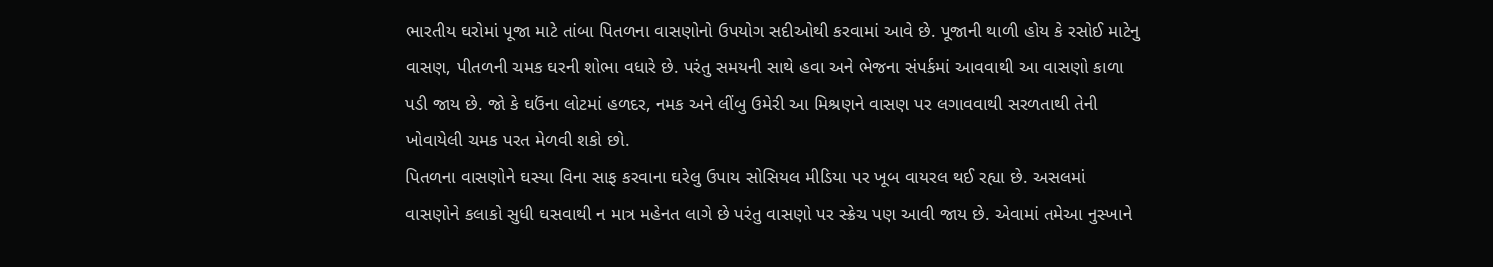ભારતીય ઘરોમાં પૂજા માટે તાંબા પિતળના વાસણોનો ઉપયોગ સદીઓથી કરવામાં આવે છે. પૂજાની થાળી હોય કે રસોઈ માટેનુ વાસણ, પીતળની ચમક ઘરની શોભા વધારે છે. પરંતુ સમયની સાથે હવા અને ભેજના સંપર્કમાં આવવાથી આ વાસણો કાળા પડી જાય છે. જો કે ઘઉંના લોટમાં હળદર, નમક અને લીંબુ ઉમેરી આ મિશ્રણને વાસણ પર લગાવવાથી સરળતાથી તેની ખોવાયેલી ચમક પરત મેળવી શકો છો.
પિતળના વાસણોને ઘસ્યા વિના સાફ કરવાના ઘરેલુ ઉપાય સોસિયલ મીડિયા પર ખૂબ વાયરલ થઈ રહ્યા છે. અસલમાં વાસણોને કલાકો સુધી ઘસવાથી ન માત્ર મહેનત લાગે છે પરંતુ વાસણો પર સ્ક્રેચ પણ આવી જાય છે. એવામાં તમેઆ નુસ્ખાને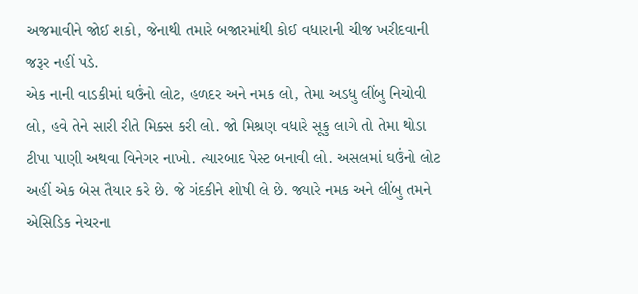અજમાવીને જોઈ શકો, જેનાથી તમારે બજારમાંથી કોઈ વધારાની ચીજ ખરીદવાની જરૂર નહીં પડે.
એક નાની વાડકીમાં ઘઉંનો લોટ, હળદર અને નમક લો, તેમા અડધુ લીંબુ નિચોવી લો, હવે તેને સારી રીતે મિક્સ કરી લો. જો મિશ્રણ વધારે સૂકુ લાગે તો તેમા થોડા ટીપા પાણી અથવા વિનેગર નાખો. ત્યારબાદ પેસ્ટ બનાવી લો. અસલમાં ઘઉંનો લોટ અહીં એક બેસ તૈયાર કરે છે. જે ગંદકીને શોષી લે છે. જ્યારે નમક અને લીંબુ તમને એસિડિક નેચરના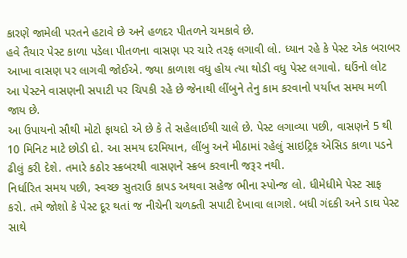કારણે જામેલી પરતને હટાવે છે અને હળદર પીતળને ચમકાવે છે.
હવે તૈયાર પેસ્ટ કાળા પડેલા પીતળના વાસણ પર ચારે તરફ લગાવી લો. ધ્યાન રહે કે પેસ્ટ એક બરાબર આખા વાસણ પર લાગવી જોઈએ. જ્યા કાળાશ વધુ હોય ત્યા થોડી વધુ પેસ્ટ લગાવો. ઘઉંનો લોટ આ પેસ્ટને વાસણની સપાટી પર ચિપકી રહે છે જેનાથી લીંબુને તેનુ કામ કરવાનો પર્યાપ્ત સમય મળી જાય છે.
આ ઉપાયનો સૌથી મોટો ફાયદો એ છે કે તે સહેલાઈથી ચાલે છે. પેસ્ટ લગાવ્યા પછી, વાસણને 5 થી 10 મિનિટ માટે છોડી દો. આ સમય દરમિયાન, લીંબુ અને મીઠામાં રહેલું સાઇટ્રિક એસિડ કાળા પડને ઢીલું કરી દેશે. તમારે કઠોર સ્ક્રબરથી વાસણને સ્ક્રબ કરવાની જરૂર નથી.
નિર્ધારિત સમય પછી, સ્વચ્છ સુતરાઉ કાપડ અથવા સહેજ ભીના સ્પોન્જ લો. ધીમેધીમે પેસ્ટ સાફ કરો. તમે જોશો કે પેસ્ટ દૂર થતાં જ નીચેની ચળક્તી સપાટી દેખાવા લાગશે. બધી ગંદકી અને ડાઘ પેસ્ટ સાથે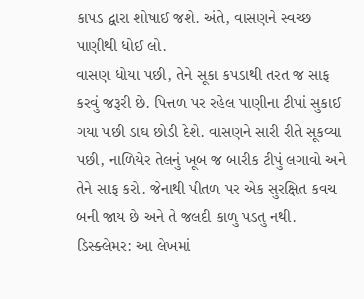કાપડ દ્વારા શોષાઈ જશે. અંતે, વાસણને સ્વચ્છ પાણીથી ધોઈ લો.
વાસણ ધોયા પછી, તેને સૂકા કપડાથી તરત જ સાફ કરવું જરૂરી છે. પિત્તળ પર રહેલ પાણીના ટીપાં સુકાઈ ગયા પછી ડાઘ છોડી દેશે. વાસણને સારી રીતે સૂકવ્યા પછી, નાળિયેર તેલનું ખૂબ જ બારીક ટીપું લગાવો અને તેને સાફ કરો. જેનાથી પીતળ પર એક સુરક્ષિત કવચ બની જાય છે અને તે જલદી કાળુ પડતુ નથી.
ડિસ્ક્લેમર: આ લેખમાં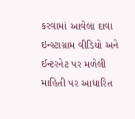કરવામાં આવેલા દાવા ઇન્સ્ટાગ્રામ વીડિયો અને ઈન્ટરનેટ પર મળેલી માહિતી પર આધારિત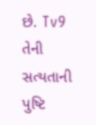છે. Tv9 તેની સત્યતાની પુષ્ટિ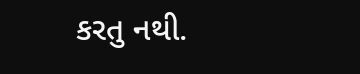કરતુ નથી.